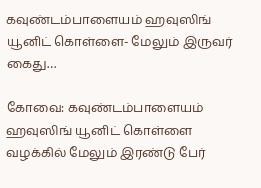கவுண்டம்பாளையம் ஹவுஸிங் யூனிட் கொள்ளை- மேலும் இருவர் கைது…

கோவை: கவுண்டம்பாளையம் ஹவுஸிங் யூனிட் கொள்ளை வழக்கில் மேலும் இரண்டு பேர்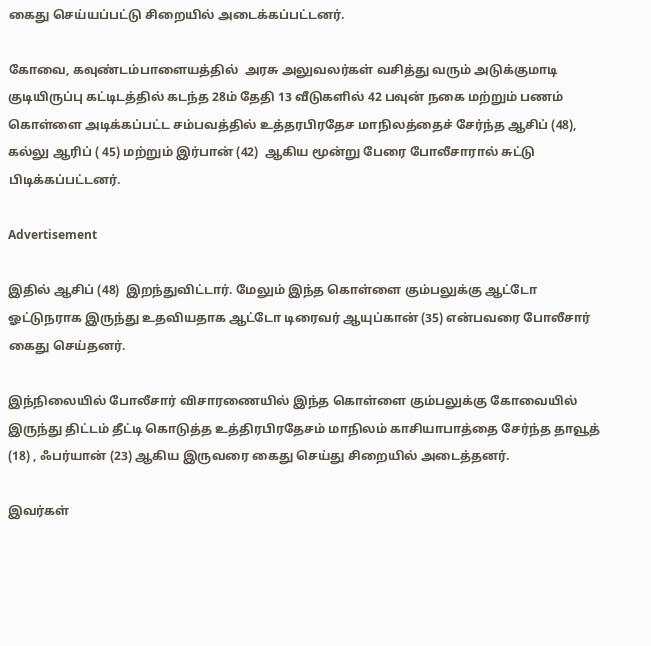கைது செய்யப்பட்டு சிறையில் அடைக்கப்பட்டனர்.

கோவை, கவுண்டம்பாளையத்தில்  அரசு அலுவலர்கள் வசித்து வரும் அடுக்குமாடி குடியிருப்பு கட்டிடத்தில் கடந்த 28ம் தேதி 13 வீடுகளில் 42 பவுன் நகை மற்றும் பணம் கொள்ளை அடிக்கப்பட்ட சம்பவத்தில் உத்தரபிரதேச மாநிலத்தைச் சேர்ந்த ஆசிப் (48), கல்லு ஆரிப் ( 45) மற்றும் இர்பான் (42)  ஆகிய மூன்று பேரை போலீசாரால் சுட்டு பிடிக்கப்பட்டனர்.

Advertisement

இதில் ஆசிப் (48)  இறந்துவிட்டார். மேலும் இந்த கொள்ளை கும்பலுக்கு ஆட்டோ ஓட்டுநராக இருந்து உதவியதாக ஆட்டோ டிரைவர் ஆயுப்கான் (35) என்பவரை போலீசார் கைது செய்தனர்.

இந்நிலையில் போலீசார் விசாரணையில் இந்த கொள்ளை கும்பலுக்கு கோவையில் இருந்து திட்டம் தீட்டி கொடுத்த உத்திரபிரதேசம் மாநிலம் காசியாபாத்தை சேர்ந்த தாவூத் (18) , ஃபர்யான் (23) ஆகிய இருவரை கைது செய்து சிறையில் அடைத்தனர்.

இவர்கள்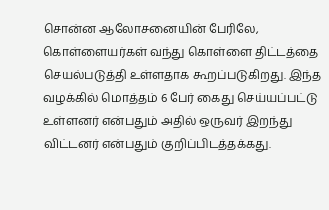சொன்ன ஆலோசனையின் பேரிலே, கொள்ளையர்கள் வந்து கொள்ளை திட்டத்தை செயல்படுத்தி உள்ளதாக கூறப்படுகிறது. இந்த வழக்கில் மொத்தம் 6 பேர் கைது செய்யப்பட்டு உள்ளனர் என்பதும் அதில் ஒருவர் இறந்து விட்டனர் என்பதும் குறிப்பிடத்தக்கது.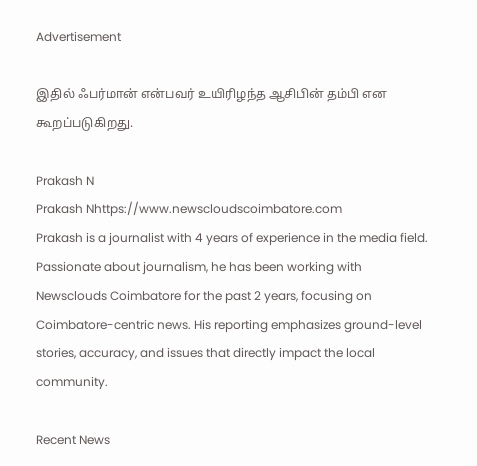Advertisement

இதில் ஃபர்மான் என்பவர் உயிரிழந்த ஆசிபின் தம்பி என கூறப்படுகிறது.

Prakash N
Prakash Nhttps://www.newscloudscoimbatore.com
Prakash is a journalist with 4 years of experience in the media field. Passionate about journalism, he has been working with Newsclouds Coimbatore for the past 2 years, focusing on Coimbatore-centric news. His reporting emphasizes ground-level stories, accuracy, and issues that directly impact the local community.

Recent News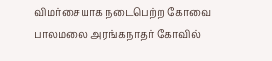விமர்சையாக நடைபெற்ற கோவை பாலமலை அரங்கநாதர் கோவில்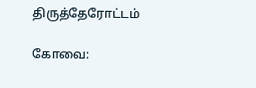திருத்தேரோட்டம்

கோவை: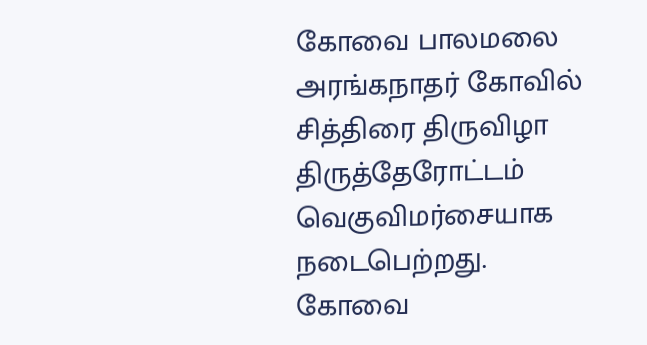கோவை பாலமலை அரங்கநாதர் கோவில் சித்திரை திருவிழா திருத்தேரோட்டம் வெகுவிமர்சையாக நடைபெற்றது. கோவை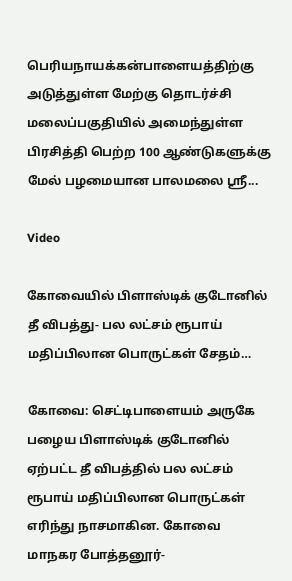பெரியநாயக்கன்பாளையத்திற்கு அடுத்துள்ள மேற்கு தொடர்ச்சி மலைப்பகுதியில் அமைந்துள்ள பிரசித்தி பெற்ற 100 ஆண்டுகளுக்கு மேல் பழமையான பாலமலை ஶ்ரீ...

Video

கோவையில் பிளாஸ்டிக் குடோனில் தீ விபத்து- பல லட்சம் ரூபாய் மதிப்பிலான பொருட்கள் சேதம்…

கோவை: செட்டிபாளையம் அருகே பழைய பிளாஸ்டிக் குடோனில் ஏற்பட்ட தீ விபத்தில் பல லட்சம் ரூபாய் மதிப்பிலான பொருட்கள் எரிந்து நாசமாகின. கோவை மாநகர போத்தனூர்-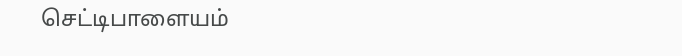செட்டிபாளையம்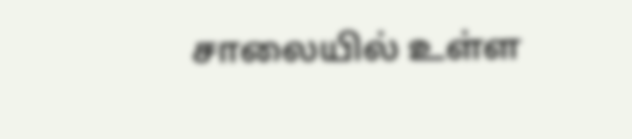சாலையில் உள்ள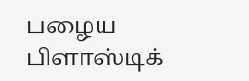பழைய பிளாஸ்டிக்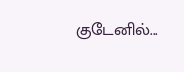குடேனில்...